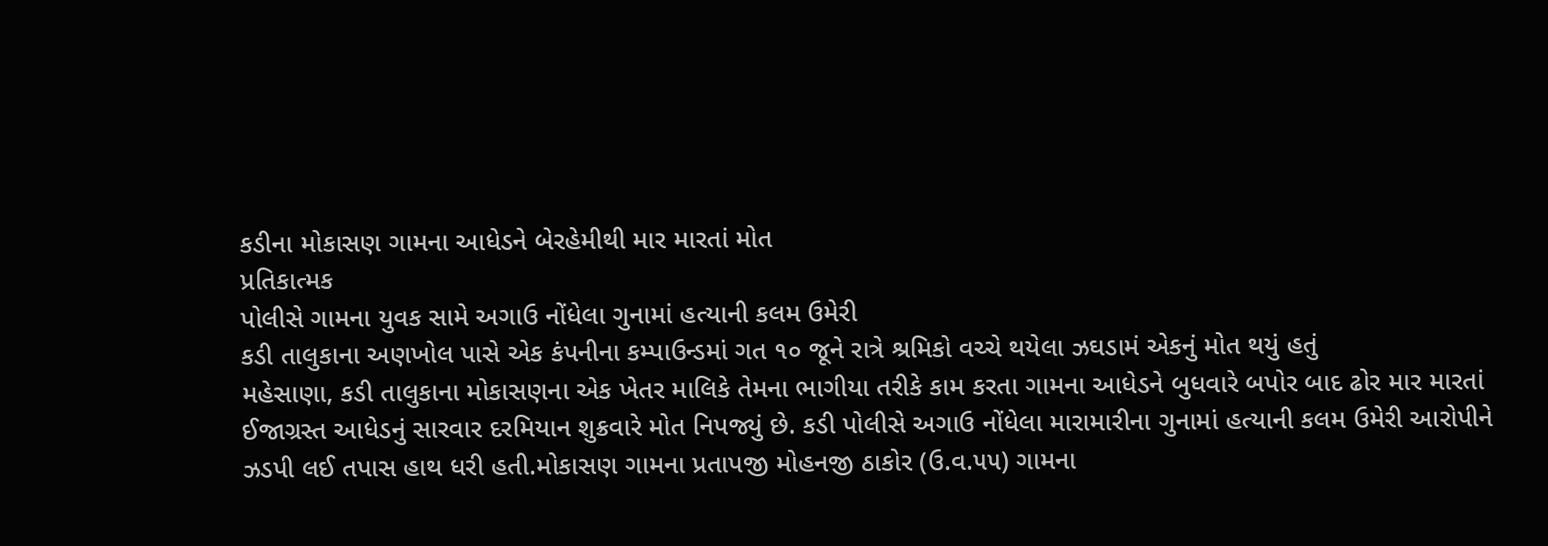કડીના મોકાસણ ગામના આધેડને બેરહેમીથી માર મારતાં મોત
પ્રતિકાત્મક
પોલીસે ગામના યુવક સામે અગાઉ નોંધેલા ગુનામાં હત્યાની કલમ ઉમેરી
કડી તાલુકાના અણખોલ પાસે એક કંપનીના કમ્પાઉન્ડમાં ગત ૧૦ જૂને રાત્રે શ્રમિકો વચ્ચે થયેલા ઝઘડામં એકનું મોત થયું હતું
મહેસાણા, કડી તાલુકાના મોકાસણના એક ખેતર માલિકે તેમના ભાગીયા તરીકે કામ કરતા ગામના આધેડને બુધવારે બપોર બાદ ઢોર માર મારતાં ઈજાગ્રસ્ત આધેડનું સારવાર દરમિયાન શુક્રવારે મોત નિપજ્યું છે. કડી પોલીસે અગાઉ નોંધેલા મારામારીના ગુનામાં હત્યાની કલમ ઉમેરી આરોપીને ઝડપી લઈ તપાસ હાથ ધરી હતી.મોકાસણ ગામના પ્રતાપજી મોહનજી ઠાકોર (ઉ.વ.૫૫) ગામના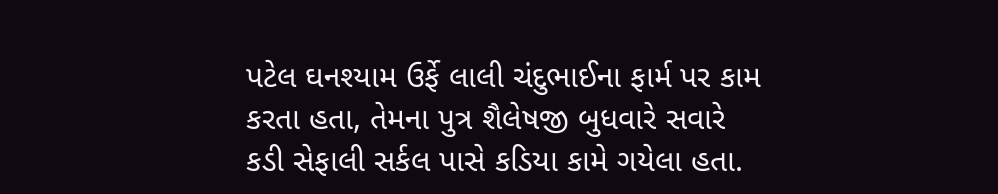પટેલ ઘનશ્યામ ઉર્ફે લાલી ચંદુભાઈના ફાર્મ પર કામ કરતા હતા, તેમના પુત્ર શૈલેષજી બુધવારે સવારે કડી સેફાલી સર્કલ પાસે કડિયા કામે ગયેલા હતા.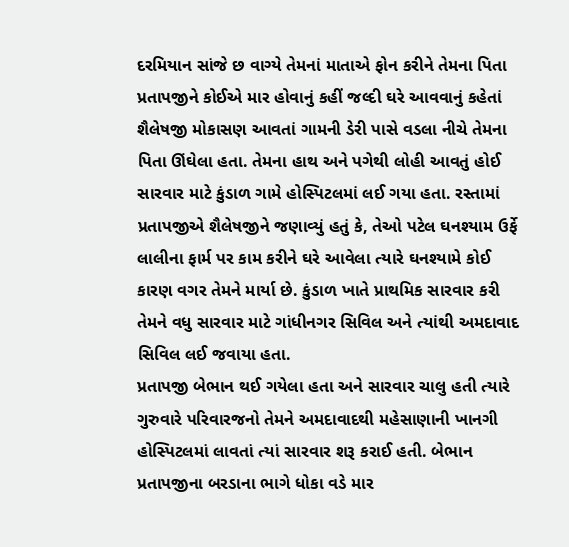દરમિયાન સાંજે છ વાગ્યે તેમનાં માતાએ ફોન કરીને તેમના પિતા પ્રતાપજીને કોઈએ માર હોવાનું કહીં જલ્દી ઘરે આવવાનું કહેતાં શૈલેષજી મોકાસણ આવતાં ગામની ડેરી પાસે વડલા નીચે તેમના પિતા ઊંઘેલા હતા. તેમના હાથ અને પગેથી લોહી આવતું હોઈ સારવાર માટે કુંડાળ ગામે હોસ્પિટલમાં લઈ ગયા હતા. રસ્તામાં પ્રતાપજીએ શૈલેષજીને જણાવ્યું હતું કે, તેઓ પટેલ ઘનશ્યામ ઉર્ફે લાલીના ફાર્મ પર કામ કરીને ઘરે આવેલા ત્યારે ઘનશ્યામે કોઈ કારણ વગર તેમને માર્યા છે. કુંડાળ ખાતે પ્રાથમિક સારવાર કરી તેમને વધુ સારવાર માટે ગાંધીનગર સિવિલ અને ત્યાંથી અમદાવાદ સિવિલ લઈ જવાયા હતા.
પ્રતાપજી બેભાન થઈ ગયેલા હતા અને સારવાર ચાલુ હતી ત્યારે ગુરુવારે પરિવારજનો તેમને અમદાવાદથી મહેસાણાની ખાનગી હોસ્પિટલમાં લાવતાં ત્યાં સારવાર શરૂ કરાઈ હતી. બેભાન પ્રતાપજીના બરડાના ભાગે ધોકા વડે માર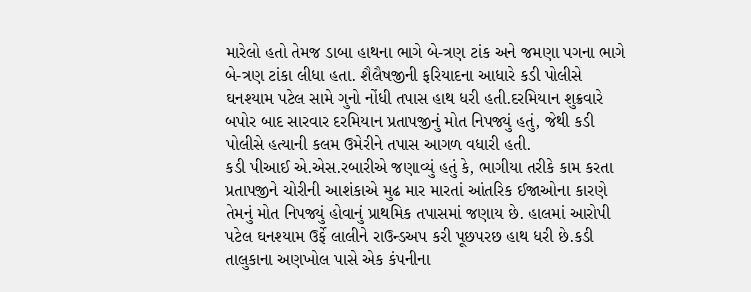મારેલો હતો તેમજ ડાબા હાથના ભાગે બે-ત્રણ ટાંક અને જમણા પગના ભાગે બે-ત્રણ ટાંકા લીધા હતા. શૈલૈષજીની ફરિયાદના આધારે કડી પોલીસે ઘનશ્યામ પટેલ સામે ગુનો નોંધી તપાસ હાથ ધરી હતી.દરમિયાન શુક્રવારે બપોર બાદ સારવાર દરમિયાન પ્રતાપજીનું મોત નિપજ્યું હતું, જેથી કડી પોલીસે હત્યાની કલમ ઉમેરીને તપાસ આગળ વધારી હતી.
કડી પીઆઈ એ.એસ.રબારીએ જણાવ્યું હતું કે, ભાગીયા તરીકે કામ કરતા પ્રતાપજીને ચોરીની આશંકાએ મુઢ માર મારતાં આંતરિક ઈજાઓના કારણે તેમનું મોત નિપજ્યું હોવાનું પ્રાથમિક તપાસમાં જણાય છે. હાલમાં આરોપી પટેલ ઘનશ્યામ ઉર્ફે લાલીને રાઉન્ડઅપ કરી પૂછપરછ હાથ ધરી છે.કડી તાલુકાના અણખોલ પાસે એક કંપનીના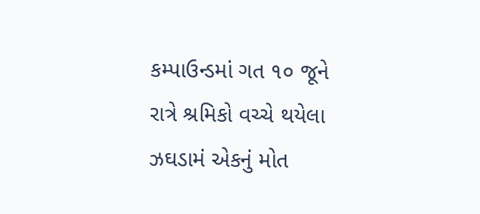કમ્પાઉન્ડમાં ગત ૧૦ જૂને રાત્રે શ્રમિકો વચ્ચે થયેલા ઝઘડામં એકનું મોત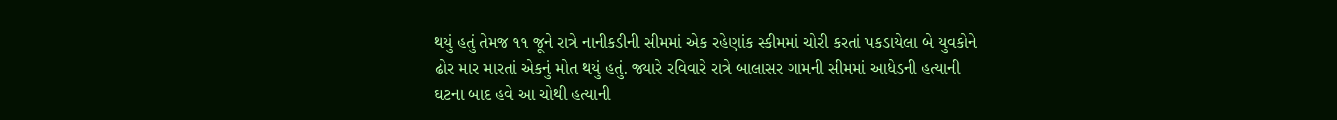થયું હતું તેમજ ૧૧ જૂને રાત્રે નાનીકડીની સીમમાં એક રહેણાંક સ્કીમમાં ચોરી કરતાં પકડાયેલા બે યુવકોને ઢોર માર મારતાં એકનું મોત થયું હતું. જ્યારે રવિવારે રાત્રે બાલાસર ગામની સીમમાં આધેડની હત્યાની ઘટના બાદ હવે આ ચોથી હત્યાની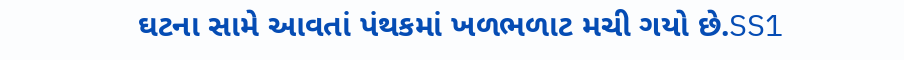ઘટના સામે આવતાં પંથકમાં ખળભળાટ મચી ગયો છે.SS1